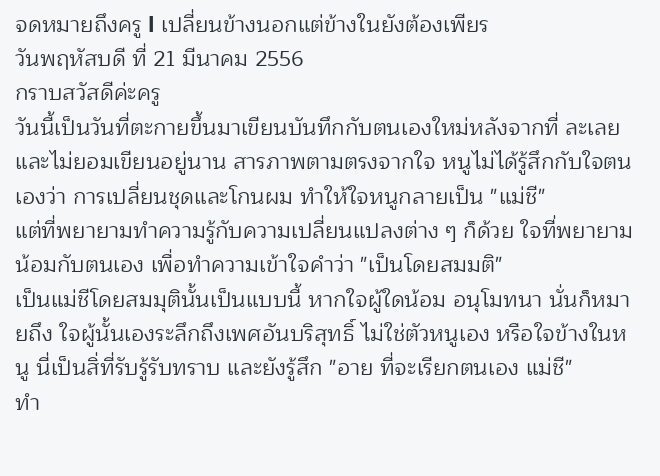จดหมายถึงครู l เปลี่ยนข้างนอกแต่ข้างในยังต้องเพียร
วันพฤหัสบดี ที่ 21 มีนาคม 2556
กราบสวัสดีค่ะครู
วันนี้เป็นวันที่ตะกายขึ้นมาเขียนบันทึกกับตนเองใหม่หลังจากที่ ละเลยและไม่ยอมเขียนอยู่นาน สารภาพตามตรงจากใจ หนูไม่ได้รู้สึกกับใจตนเองว่า การเปลี่ยนชุดและโกนผม ทำให้ใจหนูกลายเป็น "แม่ชี"
แต่ที่พยายามทำความรู้กับความเปลี่ยนแปลงต่าง ๆ ก็ด้วย ใจที่พยายามน้อมกับตนเอง เพื่อทำความเข้าใจคำว่า "เป็นโดยสมมติ"
เป็นแม่ชีโดยสมมุตินั้นเป็นแบบนี้ หากใจผู้ใดน้อม อนุโมทนา นั่นก็หมายถึง ใจผู้นั้นเองระลึกถึงเพศอันบริสุทธิ์ ไม่ใช่ตัวหนูเอง หรือใจข้างในหนู นี่เป็นสิ่ที่รับรู้รับทราบ และยังรู้สึก "อาย ที่จะเรียกตนเอง แม่ชี"
ทำ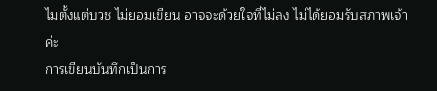ไมตั้งแต่บวช ไม่ยอมเขียน อาจจะด้วยใจที่ไม่ลง ไม่ได้ยอมรับสภาพเจ้าค่ะ
การเขียนบันทึกเป็นการ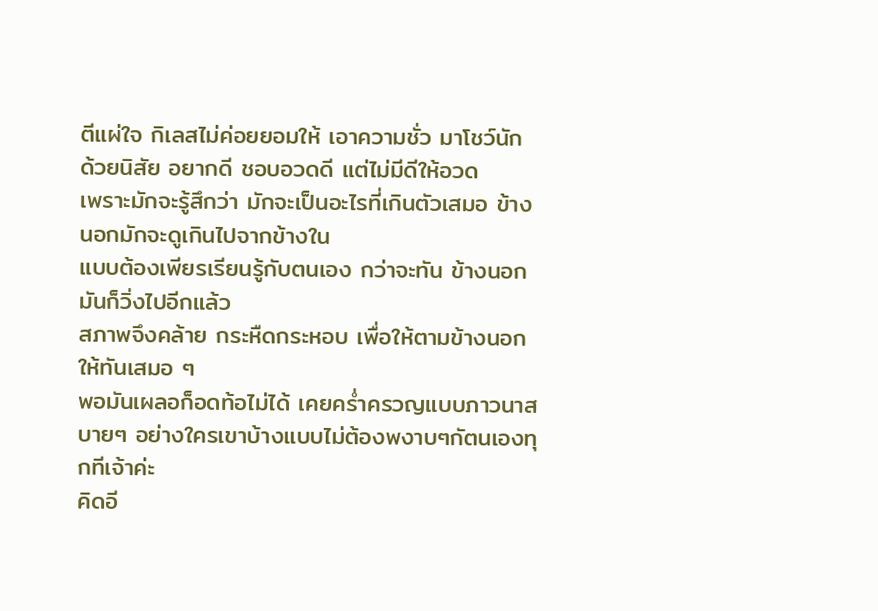ตีแผ่ใจ กิเลสไม่ค่อยยอมให้ เอาความชั่ว มาโชว์นัก ด้วยนิสัย อยากดี ชอบอวดดี แต่ไม่มีดีให้อวด
เพราะมักจะรู้สึกว่า มักจะเป็นอะไรที่เกินตัวเสมอ ข้างนอกมักจะดูเกินไปจากข้างใน
แบบต้องเพียรเรียนรู้กับตนเอง กว่าจะทัน ข้างนอกมันก็วิ่งไปอีกแล้ว
สภาพจึงคล้าย กระหืดกระหอบ เพื่อให้ตามข้างนอกให้ทันเสมอ ๆ
พอมันเผลอก็อดท้อไม่ได้ เคยคร่ำครวญแบบภาวนาสบายๆ อย่างใครเขาบ้างแบบไม่ต้องพงาบๆกัตนเองทุกทีเจ้าค่ะ
คิดอี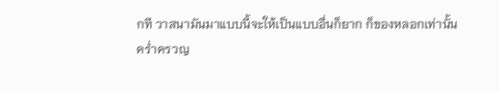กที วาสนามันมาแบบนี้จะให้เป็นแบบอื่นก็ยาก ก็ของหลอกเท่านั้น
คร่ำครวญ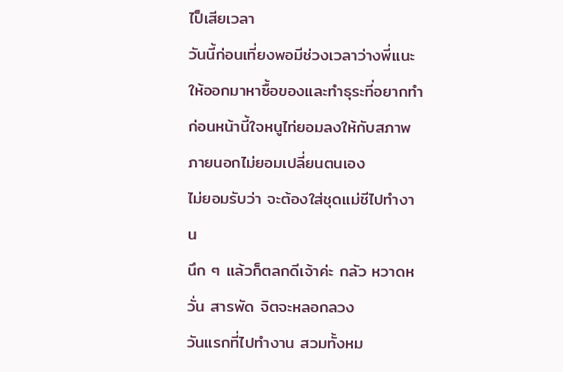ไป็เสียเวลา
วันนี้ก่อนเที่ยงพอมีช่วงเวลาว่างพี่เเนะให้ออกมาหาซื้อของและทำธุระที่อยากทำ
ก่อนหน้านี้ใจหนูไท่ยอมลงให้กับสภาพภายนอกไม่ยอมเปลี่ยนตนเอง
ไม่ยอมรับว่า จะต้องใส่ชุดแม่ชีไปทำงาน
นึก ๆ แล้วก็ตลกดีเจ้าค่ะ กลัว หวาดหวั่น สารพัด จิตจะหลอกลวง
วันแรกที่ไปทำงาน สวมทั้งหม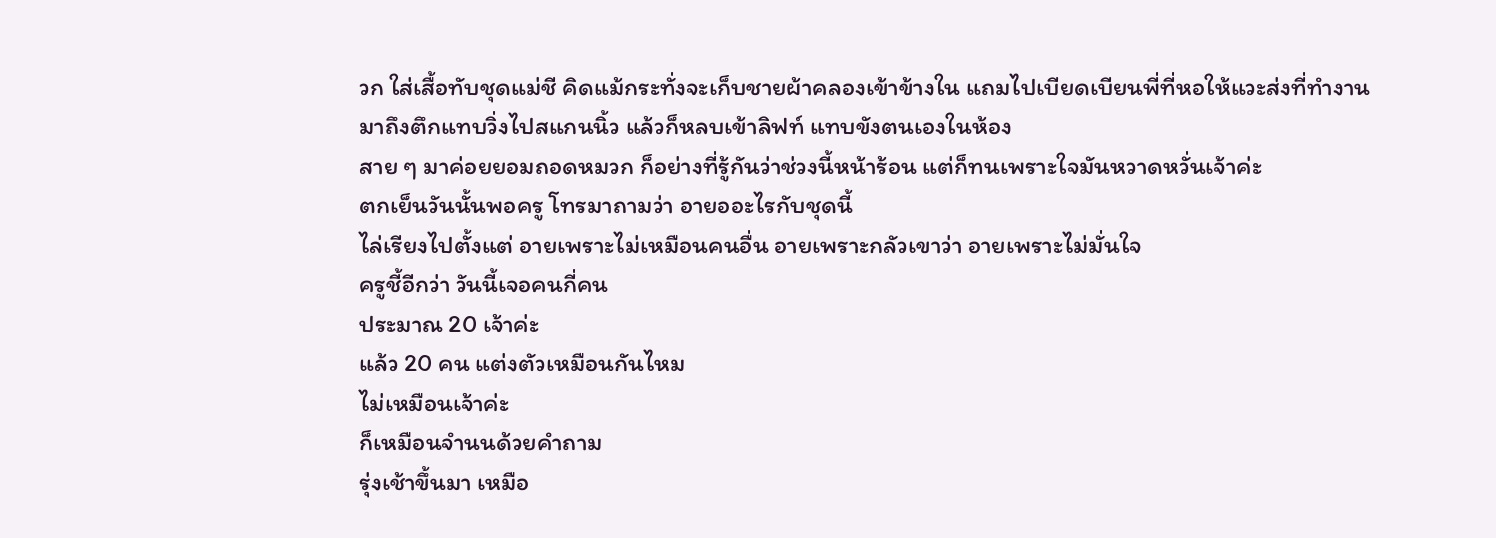วก ใส่เสื้อทับชุดแม่ชี คิดแม้กระทั่งจะเก็บชายผ้าคลองเข้าข้างใน แถมไปเบียดเบียนพี่ที่หอให้แวะส่งที่ทำงาน
มาถึงตึกแทบวิ่งไปสแกนนิ้ว แล้วก็หลบเข้าลิฟท์ แทบขังตนเองในห้อง
สาย ๆ มาค่อยยอมถอดหมวก ก็อย่างที่รู้กันว่าช่วงนี้หน้าร้อน แต่ก็ทนเพราะใจมันหวาดหวั่นเจ้าค่ะ
ตกเย็นวันนั้นพอครู โทรมาถามว่า อายออะไรกับชุดนี้
ไล่เรียงไปตั้งแต่ อายเพราะไม่เหมือนคนอื่น อายเพราะกลัวเขาว่า อายเพราะไม่มั่นใจ
ครูชี้อีกว่า วันนี้เจอคนกี่คน
ประมาณ 20 เจ้าค่ะ
แล้ว 20 คน แต่งตัวเหมือนกันไหม
ไม่เหมือนเจ้าค่ะ
ก็เหมือนจำนนด้วยคำถาม
รุ่งเช้าขึ้นมา เหมือ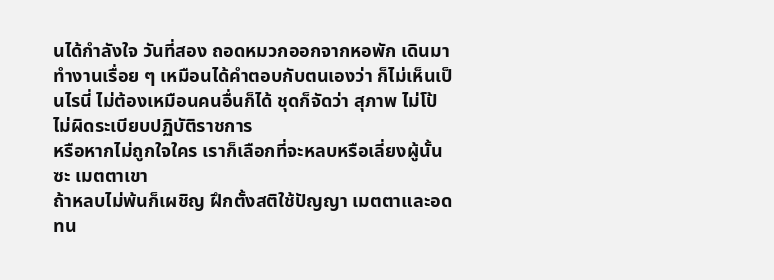นได้กำลังใจ วันที่สอง ถอดหมวกออกจากหอพัก เดินมาทำงานเรื่อย ๆ เหมือนได้คำตอบกับตนเองว่า ก็ไม่เห็นเป็นไรนี่ ไม่ต้องเหมือนคนอื่นก็ได้ ชุดก็จัดว่า สุภาพ ไม่โป้ ไม่ผิดระเบียบปฏิบัติราชการ
หรือหากไม่ถูกใจใคร เราก็เลือกที่จะหลบหรือเลี่ยงผู้นั้นซะ เมตตาเขา
ถ้าหลบไม่พ้นก็เผชิญ ฝึกตั้งสติใช้ปัญญา เมตตาและอดทน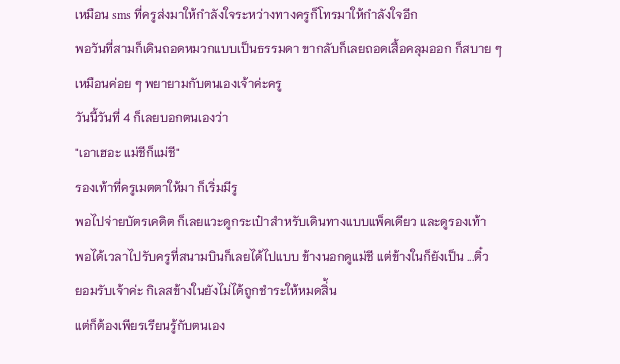เหมือน sms ที่ครูส่งมาให้กำลังใจระหว่างทางครูก็โทรมาให้กำลังใจอีก
พอวันที่สามก็เดินถอดหมวกแบบเป็นธรรมดา ขากลับก็เลยถอดเสื้อคลุมออก ก็สบาย ๆ
เหมือนค่อย ๆ พยายามกับตนเองเจ้าค่ะครู
วันนี้วันที่ 4 ก็เลยบอกตนเองว่า
"เอาเฮอะ แม่ชีก็แม่ชี"
รองเท้าที่ครูเมตตาให้มา ก็เริ่มมีรู
พอไปจ่ายบัตรเคดิต ก็เลยแวะดูกระเป๋าสำหรับเดินทางแบบแพ็คเดียว และดูรองเท้า
พอได้เวลาไปรับครูที่สนามบินก็เลยได้ไปแบบ ข้างนอกดูแม่ชี แต่ข้างในก็ยังเป็น ...ติ๋ว
ยอมรับเจ้าค่ะ กิเลสข้างในยังไม่ได้ถูกชำระให้หมดสิ่้น
แต่ก็ต้องเพียรเรียนรู้กับตนเอง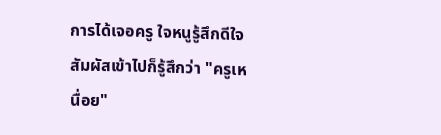การได้เจอครู ใจหนูรู้สึกดีใจ สัมผัสเข้าไปก็รู้สึกว่า "ครูเหนื่อย"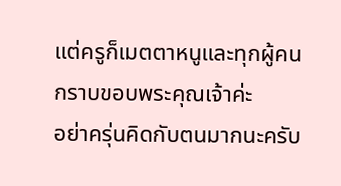แต่ครูก็เมตตาหนูและทุกผู้คน
กราบขอบพระคุณเจ้าค่ะ
อย่าครุ่นคิดกับตนมากนะครับ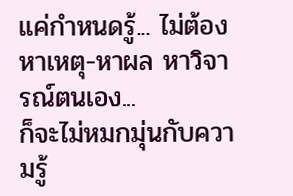แค่กำหนดรู้... ไม่ต้องหาเหตุ-หาผล หาวิจารณ์ตนเอง...
ก็จะไม่หมกมุ่นกับความรู้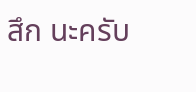สึก นะครับ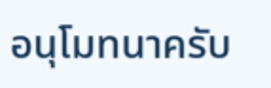อนุโมทนาครับ